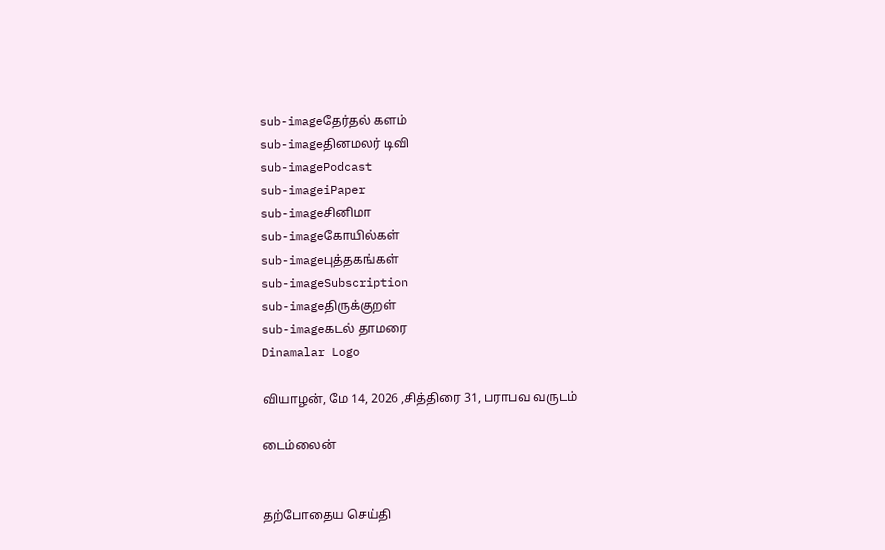sub-imageதேர்தல் களம்
sub-imageதினமலர் டிவி
sub-imagePodcast
sub-imageiPaper
sub-imageசினிமா
sub-imageகோயில்கள்
sub-imageபுத்தகங்கள்
sub-imageSubscription
sub-imageதிருக்குறள்
sub-imageகடல் தாமரை
Dinamalar Logo

வியாழன், மே 14, 2026 ,சித்திரை 31, பராபவ வருடம்

டைம்லைன்


தற்போதைய செய்தி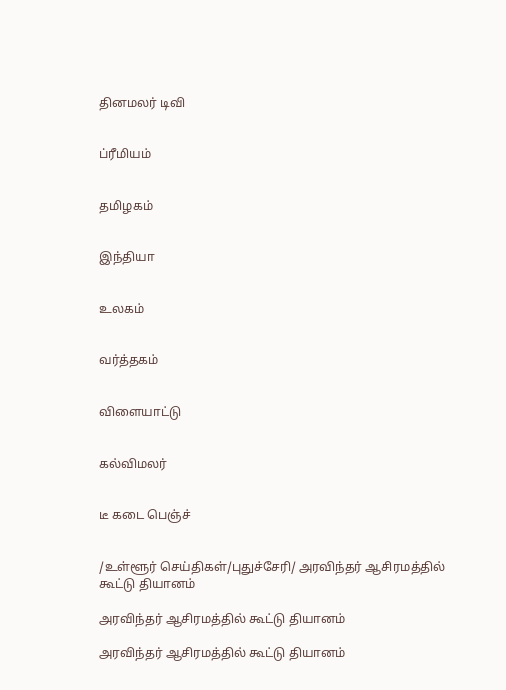தினமலர் டிவி


ப்ரீமியம்


தமிழகம்


இந்தியா


உலகம்


வர்த்தகம்


விளையாட்டு


கல்விமலர்


டீ கடை பெஞ்ச்


/உள்ளூர் செய்திகள்/புதுச்சேரி/ அரவிந்தர் ஆசிரமத்தில் கூட்டு தியானம்

அரவிந்தர் ஆசிரமத்தில் கூட்டு தியானம்

அரவிந்தர் ஆசிரமத்தில் கூட்டு தியானம்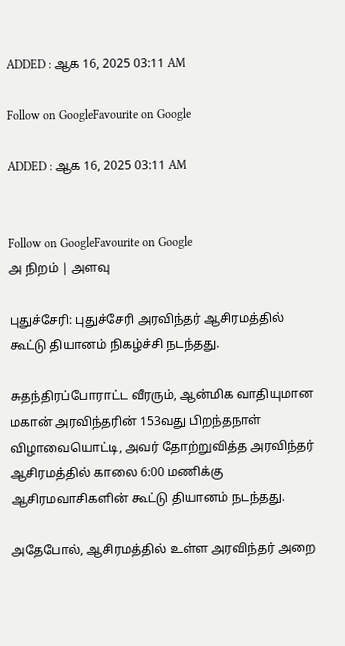ADDED : ஆக 16, 2025 03:11 AM

Follow on GoogleFavourite on Google

ADDED : ஆக 16, 2025 03:11 AM


Follow on GoogleFavourite on Google
அ நிறம் | அளவு

புதுச்சேரி: புதுச்சேரி அரவிந்தர் ஆசிரமத்தில் கூட்டு தியானம் நிகழ்ச்சி நடந்தது.

சுதந்திரப்போராட்ட வீரரும், ஆன்மிக வாதியுமான மகான் அரவிந்தரின் 153வது பிறந்தநாள் விழாவையொட்டி, அவர் தோற்றுவித்த அரவிந்தர் ஆசிரமத்தில் காலை 6:00 மணிக்கு ஆசிரமவாசிகளின் கூட்டு தியானம் நடந்தது.

அதேபோல், ஆசிரமத்தில் உள்ள அரவிந்தர் அறை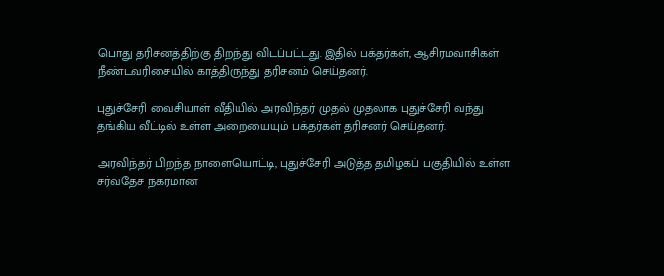பொது தரிசனத்திற்கு திறந்து விடப்பட்டது. இதில் பக்தர்கள், ஆசிரமவாசிகள் நீண்டவரிசையில் காத்திருந்து தரிசனம் செய்தனர்.

புதுச்சேரி வைசியாள் வீதியில் அரவிந்தர் முதல் முதலாக புதுச்சேரி வந்து தங்கிய வீட்டில் உள்ள அறையையும் பக்தர்கள் தரிசனர் செய்தனர்.

அரவிந்தர் பிறந்த நாளையொட்டி, புதுச்சேரி அடுத்த தமிழகப் பகுதியில் உள்ள சர்வதேச நகரமான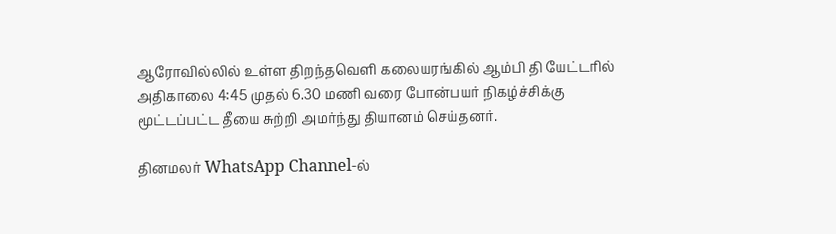ஆரோவில்லில் உள்ள திறந்தவெளி கலையரங்கில் ஆம்பி தி யேட்டரில் அதிகாலை 4:45 முதல் 6.30 மணி வரை போன்பயர் நிகழ்ச்சிக்கு மூட்டப்பட்ட தீயை சுற்றி அமர்ந்து தியானம் செய்தனர்.

தினமலர் WhatsApp Channel-ல்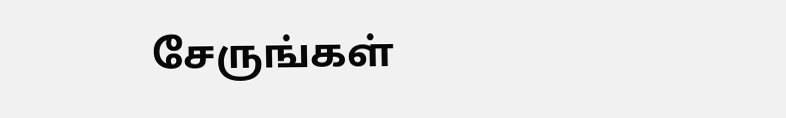சேருங்கள்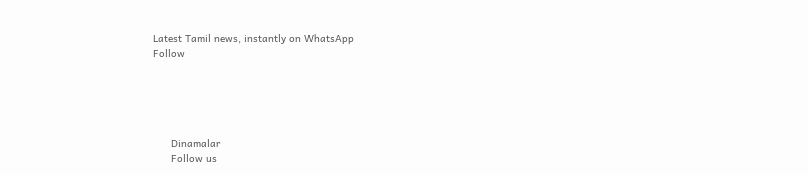Latest Tamil news, instantly on WhatsApp
Follow





      Dinamalar
      Follow us